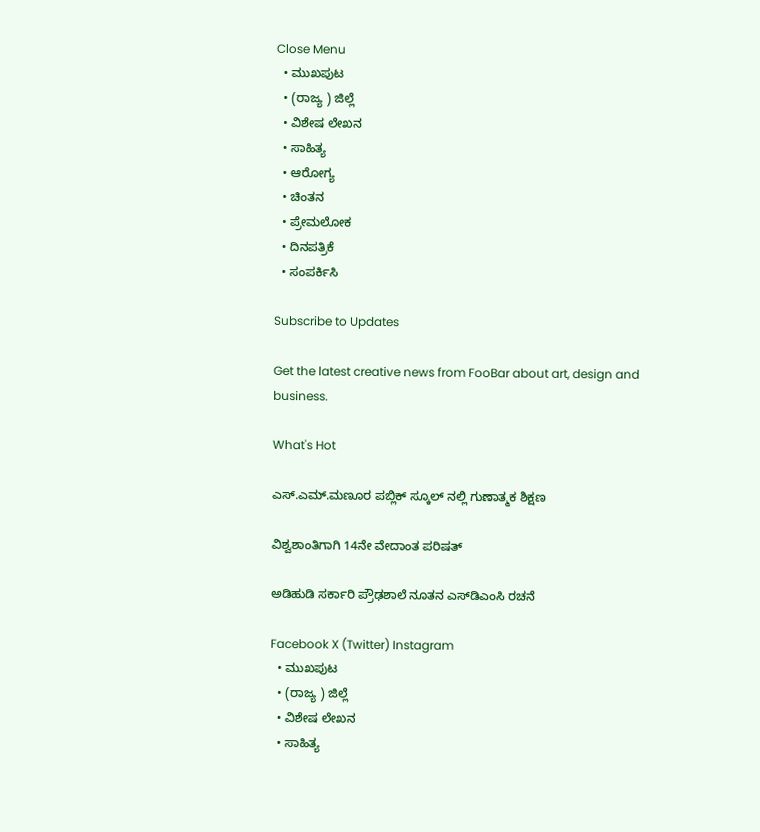Close Menu
  • ಮುಖಪುಟ
  • (ರಾಜ್ಯ ) ಜಿಲ್ಲೆ
  • ವಿಶೇಷ ಲೇಖನ
  • ಸಾಹಿತ್ಯ
  • ಆರೋಗ್ಯ
  • ಚಿಂತನ
  • ಪ್ರೇಮಲೋಕ
  • ದಿನಪತ್ರಿಕೆ
  • ಸಂಪರ್ಕಿಸಿ

Subscribe to Updates

Get the latest creative news from FooBar about art, design and business.

What's Hot

ಎಸ್.ಎಮ್.ಮಣೂರ ಪಬ್ಲಿಕ್ ಸ್ಕೂಲ್ ನಲ್ಲಿ ಗುಣಾತ್ಮಕ ಶಿಕ್ಷಣ

ವಿಶ್ವಶಾಂತಿಗಾಗಿ 14ನೇ ವೇದಾಂತ ಪರಿಷತ್

ಅಡಿಹುಡಿ ಸರ್ಕಾರಿ ಪ್ರೌಢಶಾಲೆ ನೂತನ ಎಸ್‌ಡಿಎಂಸಿ ರಚನೆ

Facebook X (Twitter) Instagram
  • ಮುಖಪುಟ
  • (ರಾಜ್ಯ ) ಜಿಲ್ಲೆ
  • ವಿಶೇಷ ಲೇಖನ
  • ಸಾಹಿತ್ಯ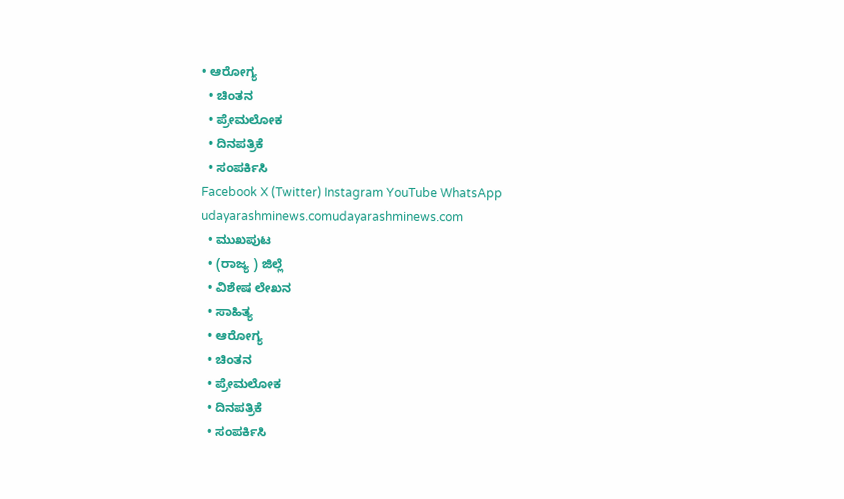• ಆರೋಗ್ಯ
  • ಚಿಂತನ
  • ಪ್ರೇಮಲೋಕ
  • ದಿನಪತ್ರಿಕೆ
  • ಸಂಪರ್ಕಿಸಿ
Facebook X (Twitter) Instagram YouTube WhatsApp
udayarashminews.comudayarashminews.com
  • ಮುಖಪುಟ
  • (ರಾಜ್ಯ ) ಜಿಲ್ಲೆ
  • ವಿಶೇಷ ಲೇಖನ
  • ಸಾಹಿತ್ಯ
  • ಆರೋಗ್ಯ
  • ಚಿಂತನ
  • ಪ್ರೇಮಲೋಕ
  • ದಿನಪತ್ರಿಕೆ
  • ಸಂಪರ್ಕಿಸಿ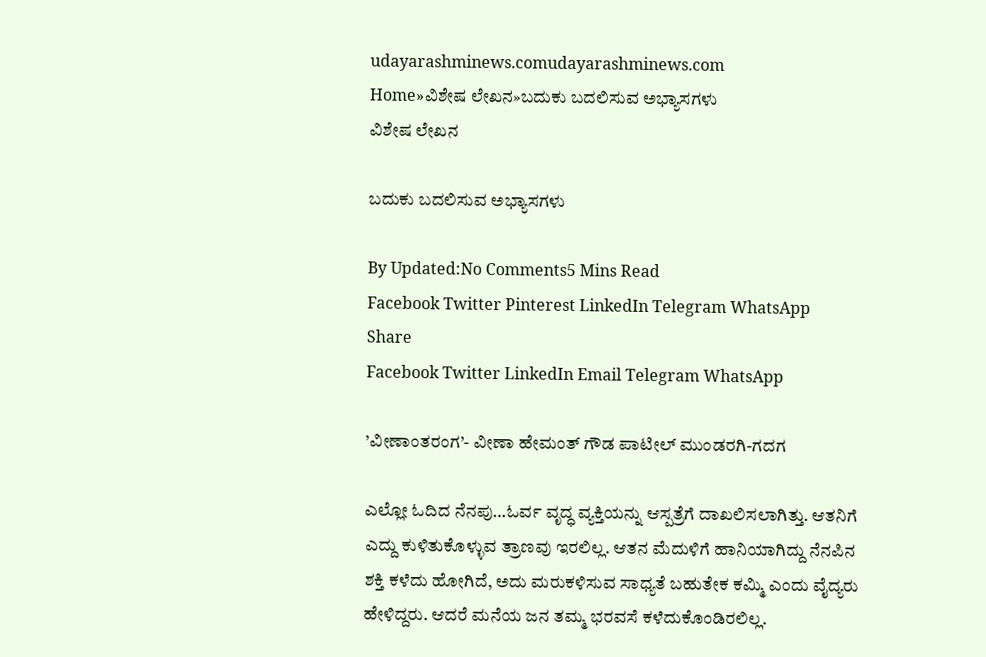udayarashminews.comudayarashminews.com
Home»ವಿಶೇಷ ಲೇಖನ»ಬದುಕು ಬದಲಿಸುವ ಅಭ್ಯಾಸಗಳು
ವಿಶೇಷ ಲೇಖನ

ಬದುಕು ಬದಲಿಸುವ ಅಭ್ಯಾಸಗಳು

By Updated:No Comments5 Mins Read
Facebook Twitter Pinterest LinkedIn Telegram WhatsApp
Share
Facebook Twitter LinkedIn Email Telegram WhatsApp

’ವೀಣಾಂತರಂಗ’- ವೀಣಾ ಹೇಮಂತ್ ಗೌಡ ಪಾಟೀಲ್ ಮುಂಡರಗಿ-ಗದಗ

ಎಲ್ಲೋ ಓದಿದ ನೆನಪು…ಓರ್ವ ವೃದ್ಧ ವ್ಯಕ್ತಿಯನ್ನು ಆಸ್ಪತ್ರೆಗೆ ದಾಖಲಿಸಲಾಗಿತ್ತು. ಆತನಿಗೆ ಎದ್ದು ಕುಳಿತುಕೊಳ್ಳುವ ತ್ರಾಣವು ಇರಲಿಲ್ಲ. ಆತನ ಮೆದುಳಿಗೆ ಹಾನಿಯಾಗಿದ್ದು ನೆನಪಿನ ಶಕ್ತಿ ಕಳೆದು ಹೋಗಿದೆ, ಅದು ಮರುಕಳಿಸುವ ಸಾಧ್ಯತೆ ಬಹುತೇಕ ಕಮ್ಮಿ ಎಂದು ವೈದ್ಯರು ಹೇಳಿದ್ದರು. ಆದರೆ ಮನೆಯ ಜನ ತಮ್ಮ ಭರವಸೆ ಕಳೆದುಕೊಂಡಿರಲಿಲ್ಲ.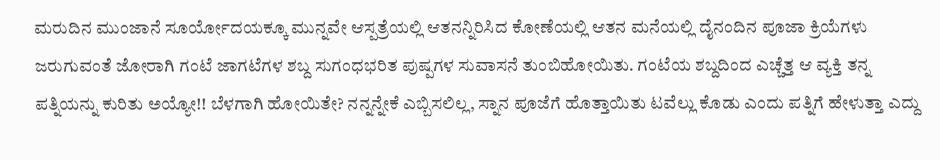ಮರುದಿನ ಮುಂಜಾನೆ ಸೂರ್ಯೋದಯಕ್ಕೂ ಮುನ್ನವೇ ಆಸ್ಪತ್ರೆಯಲ್ಲಿ ಆತನನ್ನಿರಿಸಿದ ಕೋಣೆಯಲ್ಲಿ ಆತನ ಮನೆಯಲ್ಲಿ ದೈನಂದಿನ ಪೂಜಾ ಕ್ರಿಯೆಗಳು ಜರುಗುವಂತೆ ಜೋರಾಗಿ ಗಂಟೆ ಜಾಗಟೆಗಳ ಶಬ್ದ ಸುಗಂಧಭರಿತ ಪುಷ್ಪಗಳ ಸುವಾಸನೆ ತುಂಬಿಹೋಯಿತು. ಗಂಟೆಯ ಶಬ್ದದಿಂದ ಎಚ್ಚೆತ್ತ ಆ ವ್ಯಕ್ತಿ ತನ್ನ ಪತ್ನಿಯನ್ನು ಕುರಿತು ಅಯ್ಯೋ!! ಬೆಳಗಾಗಿ ಹೋಯಿತೇ? ನನ್ನನ್ನೇಕೆ ಎಬ್ಬಿಸಲಿಲ್ಲ, ಸ್ನಾನ ಪೂಜೆಗೆ ಹೊತ್ತಾಯಿತು ಟವೆಲ್ಲು ಕೊಡು ಎಂದು ಪತ್ನಿಗೆ ಹೇಳುತ್ತಾ ಎದ್ದು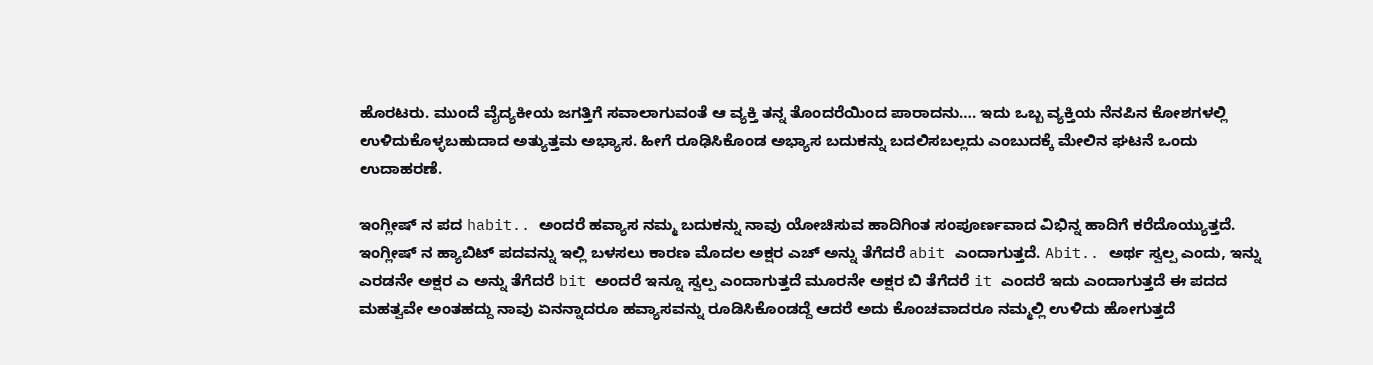ಹೊರಟರು. ಮುಂದೆ ವೈದ್ಯಕೀಯ ಜಗತ್ತಿಗೆ ಸವಾಲಾಗುವಂತೆ ಆ ವ್ಯಕ್ತಿ ತನ್ನ ತೊಂದರೆಯಿಂದ ಪಾರಾದನು…. ಇದು ಒಬ್ಬ ವ್ಯಕ್ತಿಯ ನೆನಪಿನ ಕೋಶಗಳಲ್ಲಿ ಉಳಿದುಕೊಳ್ಳಬಹುದಾದ ಅತ್ಯುತ್ತಮ ಅಭ್ಯಾಸ. ಹೀಗೆ ರೂಢಿಸಿಕೊಂಡ ಅಭ್ಯಾಸ ಬದುಕನ್ನು ಬದಲಿಸಬಲ್ಲದು ಎಂಬುದಕ್ಕೆ ಮೇಲಿನ ಘಟನೆ ಒಂದು ಉದಾಹರಣೆ.

ಇಂಗ್ಲೀಷ್ ನ ಪದ habit.. ಅಂದರೆ ಹವ್ಯಾಸ ನಮ್ಮ ಬದುಕನ್ನು ನಾವು ಯೋಚಿಸುವ ಹಾದಿಗಿಂತ ಸಂಪೂರ್ಣವಾದ ವಿಭಿನ್ನ ಹಾದಿಗೆ ಕರೆದೊಯ್ಯುತ್ತದೆ. ಇಂಗ್ಲೀಷ್ ನ ಹ್ಯಾಬಿಟ್ ಪದವನ್ನು ಇಲ್ಲಿ ಬಳಸಲು ಕಾರಣ ಮೊದಲ ಅಕ್ಷರ ಎಚ್ ಅನ್ನು ತೆಗೆದರೆ abit ಎಂದಾಗುತ್ತದೆ. Abit.. ಅರ್ಥ ಸ್ವಲ್ಪ ಎಂದು, ಇನ್ನು ಎರಡನೇ ಅಕ್ಷರ ಎ ಅನ್ನು ತೆಗೆದರೆ bit ಅಂದರೆ ಇನ್ನೂ ಸ್ವಲ್ಪ ಎಂದಾಗುತ್ತದೆ ಮೂರನೇ ಅಕ್ಷರ ಬಿ ತೆಗೆದರೆ it ಎಂದರೆ ಇದು ಎಂದಾಗುತ್ತದೆ ಈ ಪದದ ಮಹತ್ವವೇ ಅಂತಹದ್ದು ನಾವು ಏನನ್ನಾದರೂ ಹವ್ಯಾಸವನ್ನು ರೂಡಿಸಿಕೊಂಡದ್ದೆ ಆದರೆ ಅದು ಕೊಂಚವಾದರೂ ನಮ್ಮಲ್ಲಿ ಉಳಿದು ಹೋಗುತ್ತದೆ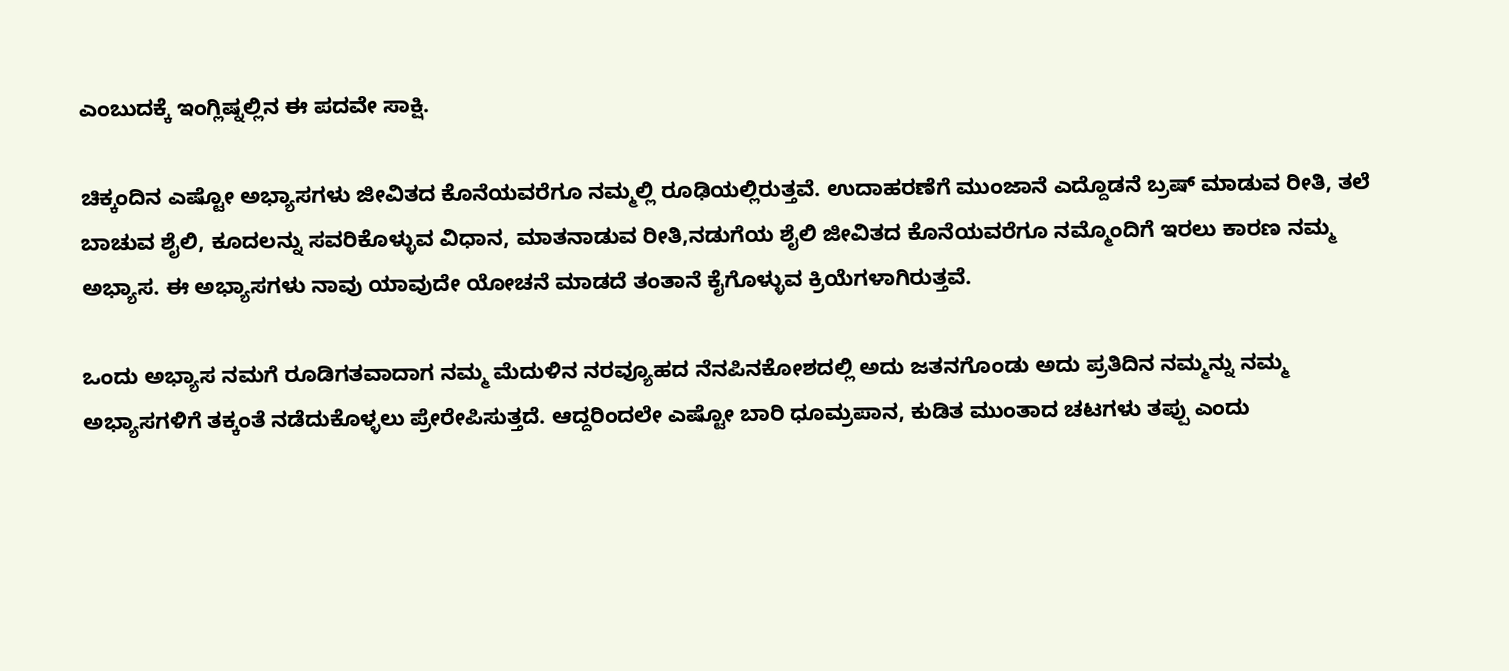ಎಂಬುದಕ್ಕೆ ಇಂಗ್ಲಿಷ್ನಲ್ಲಿನ ಈ ಪದವೇ ಸಾಕ್ಷಿ.

ಚಿಕ್ಕಂದಿನ ಎಷ್ಟೋ ಅಭ್ಯಾಸಗಳು ಜೀವಿತದ ಕೊನೆಯವರೆಗೂ ನಮ್ಮಲ್ಲಿ ರೂಢಿಯಲ್ಲಿರುತ್ತವೆ. ಉದಾಹರಣೆಗೆ ಮುಂಜಾನೆ ಎದ್ದೊಡನೆ ಬ್ರಷ್ ಮಾಡುವ ರೀತಿ, ತಲೆ ಬಾಚುವ ಶೈಲಿ, ಕೂದಲನ್ನು ಸವರಿಕೊಳ್ಳುವ ವಿಧಾನ, ಮಾತನಾಡುವ ರೀತಿ,ನಡುಗೆಯ ಶೈಲಿ ಜೀವಿತದ ಕೊನೆಯವರೆಗೂ ನಮ್ಮೊಂದಿಗೆ ಇರಲು ಕಾರಣ ನಮ್ಮ ಅಭ್ಯಾಸ. ಈ ಅಭ್ಯಾಸಗಳು ನಾವು ಯಾವುದೇ ಯೋಚನೆ ಮಾಡದೆ ತಂತಾನೆ ಕೈಗೊಳ್ಳುವ ಕ್ರಿಯೆಗಳಾಗಿರುತ್ತವೆ.

ಒಂದು ಅಭ್ಯಾಸ ನಮಗೆ ರೂಡಿಗತವಾದಾಗ ನಮ್ಮ ಮೆದುಳಿನ ನರವ್ಯೂಹದ ನೆನಪಿನಕೋಶದಲ್ಲಿ ಅದು ಜತನಗೊಂಡು ಅದು ಪ್ರತಿದಿನ ನಮ್ಮನ್ನು ನಮ್ಮ ಅಭ್ಯಾಸಗಳಿಗೆ ತಕ್ಕಂತೆ ನಡೆದುಕೊಳ್ಳಲು ಪ್ರೇರೇಪಿಸುತ್ತದೆ. ಆದ್ದರಿಂದಲೇ ಎಷ್ಟೋ ಬಾರಿ ಧೂಮ್ರಪಾನ, ಕುಡಿತ ಮುಂತಾದ ಚಟಗಳು ತಪ್ಪು ಎಂದು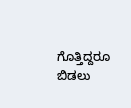ಗೊತ್ತಿದ್ದರೂ ಬಿಡಲು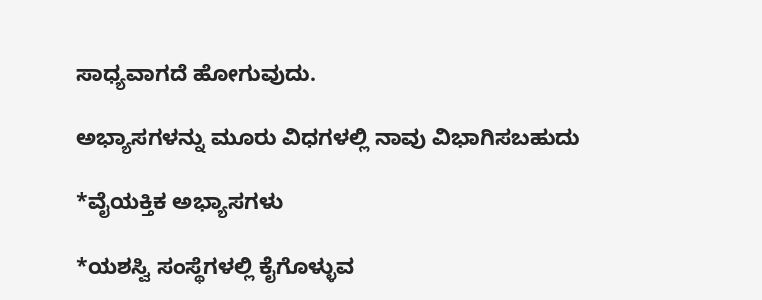ಸಾಧ್ಯವಾಗದೆ ಹೋಗುವುದು.

ಅಭ್ಯಾಸಗಳನ್ನು ಮೂರು ವಿಧಗಳಲ್ಲಿ ನಾವು ವಿಭಾಗಿಸಬಹುದು

*ವೈಯಕ್ತಿಕ ಅಭ್ಯಾಸಗಳು

*ಯಶಸ್ವಿ ಸಂಸ್ಥೆಗಳಲ್ಲಿ ಕೈಗೊಳ್ಳುವ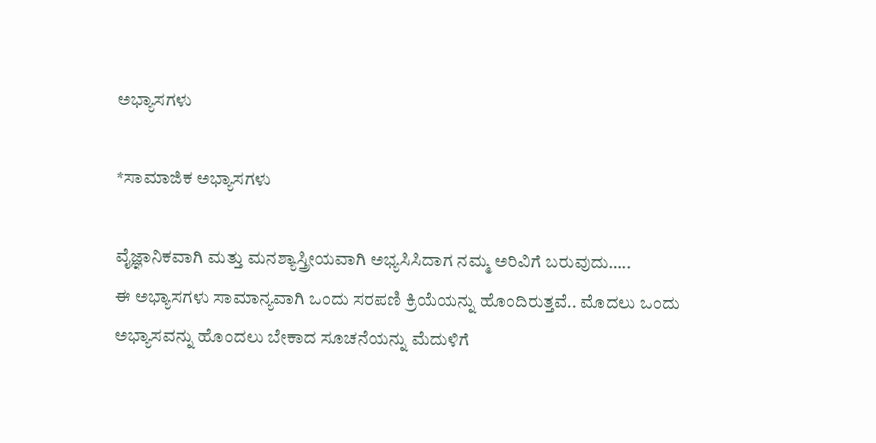ಅಭ್ಯಾಸಗಳು

*ಸಾಮಾಜಿಕ ಅಭ್ಯಾಸಗಳು

ವೈಜ್ಞಾನಿಕವಾಗಿ ಮತ್ತು ಮನಶ್ಯಾಸ್ತ್ರೀಯವಾಗಿ ಅಭ್ಯಸಿಸಿದಾಗ ನಮ್ಮ ಅರಿವಿಗೆ ಬರುವುದು…..
ಈ ಅಭ್ಯಾಸಗಳು ಸಾಮಾನ್ಯವಾಗಿ ಒಂದು ಸರಪಣಿ ಕ್ರಿಯೆಯನ್ನು ಹೊಂದಿರುತ್ತವೆ.. ಮೊದಲು ಒಂದು ಅಭ್ಯಾಸವನ್ನು ಹೊಂದಲು ಬೇಕಾದ ಸೂಚನೆಯನ್ನು ಮೆದುಳಿಗೆ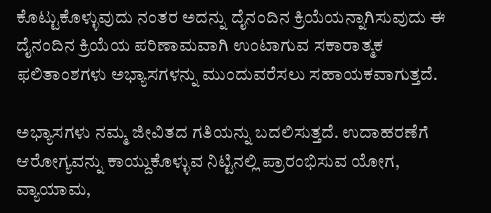ಕೊಟ್ಟುಕೊಳ್ಳುವುದು ನಂತರ ಅದನ್ನು ದೈನಂದಿನ ಕ್ರಿಯೆಯನ್ನಾಗಿಸುವುದು ಈ ದೈನಂದಿನ ಕ್ರಿಯೆಯ ಪರಿಣಾಮವಾಗಿ ಉಂಟಾಗುವ ಸಕಾರಾತ್ಮಕ ಫಲಿತಾಂಶಗಳು ಅಭ್ಯಾಸಗಳನ್ನು ಮುಂದುವರೆಸಲು ಸಹಾಯಕವಾಗುತ್ತದೆ.

ಅಭ್ಯಾಸಗಳು ನಮ್ಮ ಜೀವಿತದ ಗತಿಯನ್ನು ಬದಲಿಸುತ್ತದೆ. ಉದಾಹರಣೆಗೆ ಆರೋಗ್ಯವನ್ನು ಕಾಯ್ದುಕೊಳ್ಳುವ ನಿಟ್ಟಿನಲ್ಲಿ ಪ್ರಾರಂಭಿಸುವ ಯೋಗ, ವ್ಯಾಯಾಮ,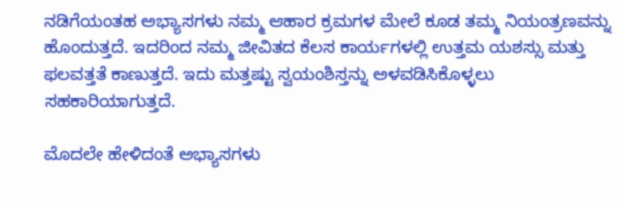ನಡಿಗೆಯಂತಹ ಅಭ್ಯಾಸಗಳು ನಮ್ಮ ಆಹಾರ ಕ್ರಮಗಳ ಮೇಲೆ ಕೂಡ ತಮ್ಮ ನಿಯಂತ್ರಣವನ್ನು ಹೊಂದುತ್ತದೆ. ಇದರಿಂದ ನಮ್ಮ ಜೀವಿತದ ಕೆಲಸ ಕಾರ್ಯಗಳಲ್ಲಿ ಉತ್ತಮ ಯಶಸ್ಸು ಮತ್ತು ಫಲವತ್ತತೆ ಕಾಣುತ್ತದೆ. ಇದು ಮತ್ತಷ್ಟು ಸ್ವಯಂಶಿಸ್ತನ್ನು ಅಳವಡಿಸಿಕೊಳ್ಳಲು ಸಹಕಾರಿಯಾಗುತ್ತದೆ.

ಮೊದಲೇ ಹೇಳಿದಂತೆ ಅಭ್ಯಾಸಗಳು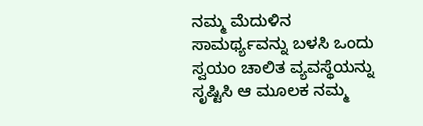ನಮ್ಮ ಮೆದುಳಿನ ಸಾಮರ್ಥ್ಯವನ್ನು ಬಳಸಿ ಒಂದು ಸ್ವಯಂ ಚಾಲಿತ ವ್ಯವಸ್ಥೆಯನ್ನು ಸೃಷ್ಟಿಸಿ ಆ ಮೂಲಕ ನಮ್ಮ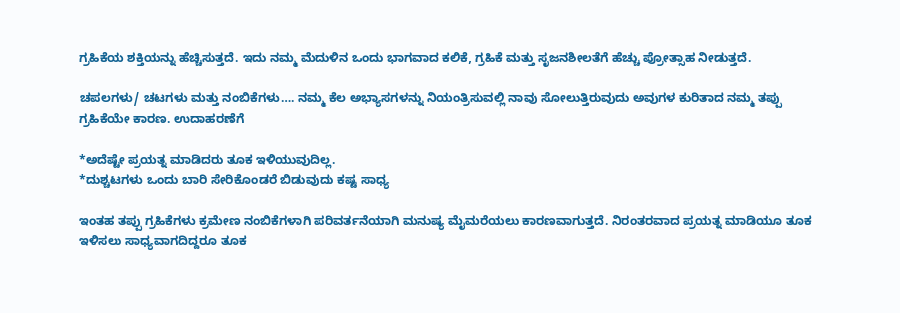ಗ್ರಹಿಕೆಯ ಶಕ್ತಿಯನ್ನು ಹೆಚ್ಚಿಸುತ್ತದೆ. ಇದು ನಮ್ಮ ಮೆದುಳಿನ ಒಂದು ಭಾಗವಾದ ಕಲಿಕೆ, ಗ್ರಹಿಕೆ ಮತ್ತು ಸೃಜನಶೀಲತೆಗೆ ಹೆಚ್ಚು ಪ್ರೋತ್ಸಾಹ ನೀಡುತ್ತದೆ.

ಚಪಲಗಳು/ ಚಟಗಳು ಮತ್ತು ನಂಬಿಕೆಗಳು…. ನಮ್ಮ ಕೆಲ ಅಭ್ಯಾಸಗಳನ್ನು ನಿಯಂತ್ರಿಸುವಲ್ಲಿ ನಾವು ಸೋಲುತ್ತಿರುವುದು ಅವುಗಳ ಕುರಿತಾದ ನಮ್ಮ ತಪ್ಪು ಗ್ರಹಿಕೆಯೇ ಕಾರಣ. ಉದಾಹರಣೆಗೆ

*ಅದೆಷ್ಟೇ ಪ್ರಯತ್ನ ಮಾಡಿದರು ತೂಕ ಇಳಿಯುವುದಿಲ್ಲ.
*ದುಶ್ಚಟಗಳು ಒಂದು ಬಾರಿ ಸೇರಿಕೊಂಡರೆ ಬಿಡುವುದು ಕಷ್ಟ ಸಾಧ್ಯ

ಇಂತಹ ತಪ್ಪು ಗ್ರಹಿಕೆಗಳು ಕ್ರಮೇಣ ನಂಬಿಕೆಗಳಾಗಿ ಪರಿವರ್ತನೆಯಾಗಿ ಮನುಷ್ಯ ಮೈಮರೆಯಲು ಕಾರಣವಾಗುತ್ತದೆ. ನಿರಂತರವಾದ ಪ್ರಯತ್ನ ಮಾಡಿಯೂ ತೂಕ ಇಳಿಸಲು ಸಾಧ್ಯವಾಗದಿದ್ದರೂ ತೂಕ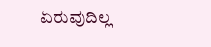ಏರುವುದಿಲ್ಲ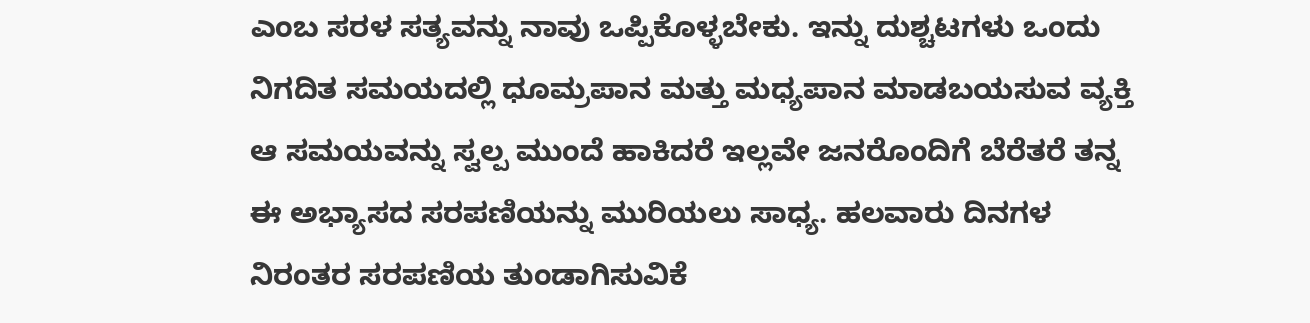ಎಂಬ ಸರಳ ಸತ್ಯವನ್ನು ನಾವು ಒಪ್ಪಿಕೊಳ್ಳಬೇಕು. ಇನ್ನು ದುಶ್ಚಟಗಳು ಒಂದು ನಿಗದಿತ ಸಮಯದಲ್ಲಿ ಧೂಮ್ರಪಾನ ಮತ್ತು ಮಧ್ಯಪಾನ ಮಾಡಬಯಸುವ ವ್ಯಕ್ತಿ ಆ ಸಮಯವನ್ನು ಸ್ವಲ್ಪ ಮುಂದೆ ಹಾಕಿದರೆ ಇಲ್ಲವೇ ಜನರೊಂದಿಗೆ ಬೆರೆತರೆ ತನ್ನ ಈ ಅಭ್ಯಾಸದ ಸರಪಣಿಯನ್ನು ಮುರಿಯಲು ಸಾಧ್ಯ. ಹಲವಾರು ದಿನಗಳ ನಿರಂತರ ಸರಪಣಿಯ ತುಂಡಾಗಿಸುವಿಕೆ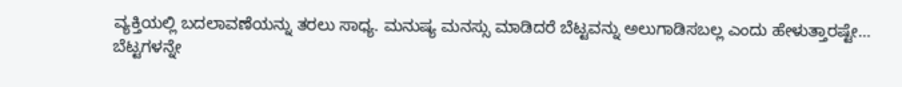ವ್ಯಕ್ತಿಯಲ್ಲಿ ಬದಲಾವಣೆಯನ್ನು ತರಲು ಸಾಧ್ಯ. ಮನುಷ್ಯ ಮನಸ್ಸು ಮಾಡಿದರೆ ಬೆಟ್ಟವನ್ನು ಅಲುಗಾಡಿಸಬಲ್ಲ ಎಂದು ಹೇಳುತ್ತಾರಷ್ಟೇ…
ಬೆಟ್ಟಗಳನ್ನೇ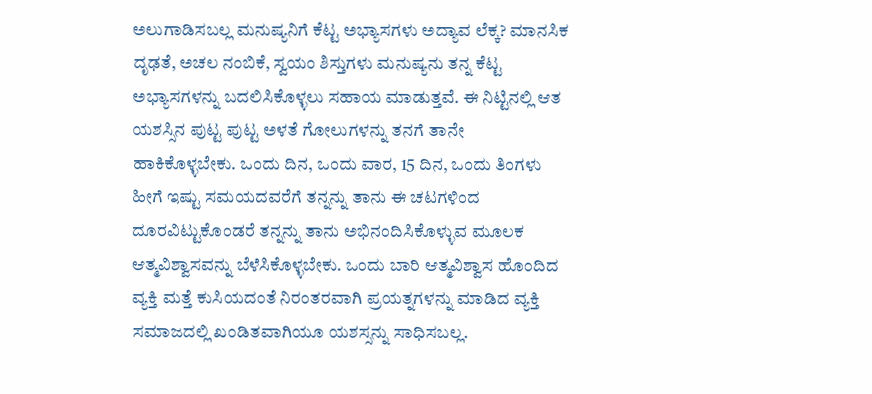ಅಲುಗಾಡಿಸಬಲ್ಲ ಮನುಷ್ಯನಿಗೆ ಕೆಟ್ಟ ಅಭ್ಯಾಸಗಳು ಅದ್ಯಾವ ಲೆಕ್ಕ? ಮಾನಸಿಕ ದೃಢತೆ, ಅಚಲ ನಂಬಿಕೆ, ಸ್ವಯಂ ಶಿಸ್ತುಗಳು ಮನುಷ್ಯನು ತನ್ನ ಕೆಟ್ಟ ಅಭ್ಯಾಸಗಳನ್ನು ಬದಲಿಸಿಕೊಳ್ಳಲು ಸಹಾಯ ಮಾಡುತ್ತವೆ. ಈ ನಿಟ್ಟಿನಲ್ಲಿ ಆತ ಯಶಸ್ಸಿನ ಪುಟ್ಟ ಪುಟ್ಟ ಅಳತೆ ಗೋಲುಗಳನ್ನು ತನಗೆ ತಾನೇ ಹಾಕಿಕೊಳ್ಳಬೇಕು. ಒಂದು ದಿನ, ಒಂದು ವಾರ, 15 ದಿನ, ಒಂದು ತಿಂಗಳು ಹೀಗೆ ಇಷ್ಟು ಸಮಯದವರೆಗೆ ತನ್ನನ್ನು ತಾನು ಈ ಚಟಗಳಿಂದ ದೂರವಿಟ್ಟುಕೊಂಡರೆ ತನ್ನನ್ನು ತಾನು ಅಭಿನಂದಿಸಿಕೊಳ್ಳುವ ಮೂಲಕ ಆತ್ಮವಿಶ್ವಾಸವನ್ನು ಬೆಳೆಸಿಕೊಳ್ಳಬೇಕು. ಒಂದು ಬಾರಿ ಆತ್ಮವಿಶ್ವಾಸ ಹೊಂದಿದ ವ್ಯಕ್ತಿ ಮತ್ತೆ ಕುಸಿಯದಂತೆ ನಿರಂತರವಾಗಿ ಪ್ರಯತ್ನಗಳನ್ನು ಮಾಡಿದ ವ್ಯಕ್ತಿ ಸಮಾಜದಲ್ಲಿ ಖಂಡಿತವಾಗಿಯೂ ಯಶಸ್ಸನ್ನು ಸಾಧಿಸಬಲ್ಲ.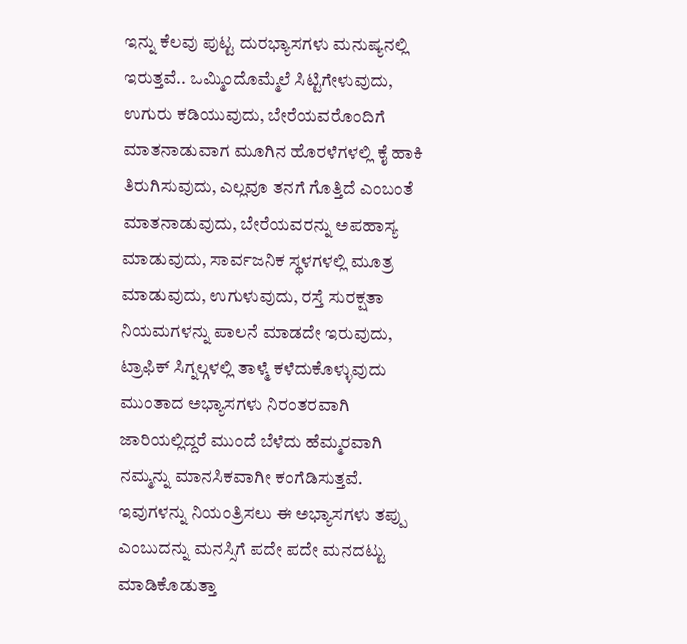ಇನ್ನು ಕೆಲವು ಪುಟ್ಟ ದುರಭ್ಯಾಸಗಳು ಮನುಷ್ಯನಲ್ಲಿ ಇರುತ್ತವೆ.. ಒಮ್ಮಿಂದೊಮ್ಮೆಲೆ ಸಿಟ್ಟಿಗೇಳುವುದು, ಉಗುರು ಕಡಿಯುವುದು, ಬೇರೆಯವರೊಂದಿಗೆ ಮಾತನಾಡುವಾಗ ಮೂಗಿನ ಹೊರಳೆಗಳಲ್ಲಿ ಕೈ ಹಾಕಿ ತಿರುಗಿಸುವುದು, ಎಲ್ಲವೂ ತನಗೆ ಗೊತ್ತಿದೆ ಎಂಬಂತೆ ಮಾತನಾಡುವುದು, ಬೇರೆಯವರನ್ನು ಅಪಹಾಸ್ಯ ಮಾಡುವುದು, ಸಾರ್ವಜನಿಕ ಸ್ಥಳಗಳಲ್ಲಿ ಮೂತ್ರ ಮಾಡುವುದು, ಉಗುಳುವುದು, ರಸ್ತೆ ಸುರಕ್ಷತಾ ನಿಯಮಗಳನ್ನು ಪಾಲನೆ ಮಾಡದೇ ಇರುವುದು, ಟ್ರಾಫಿಕ್ ಸಿಗ್ನಲ್ಗಳಲ್ಲಿ ತಾಳ್ಮೆ ಕಳೆದುಕೊಳ್ಳುವುದು ಮುಂತಾದ ಅಭ್ಯಾಸಗಳು ನಿರಂತರವಾಗಿ ಜಾರಿಯಲ್ಲಿದ್ದರೆ ಮುಂದೆ ಬೆಳೆದು ಹೆಮ್ಮರವಾಗಿ ನಮ್ಮನ್ನು ಮಾನಸಿಕವಾಗೀ ಕಂಗೆಡಿಸುತ್ತವೆ. ಇವುಗಳನ್ನು ನಿಯಂತ್ರಿಸಲು ಈ ಅಭ್ಯಾಸಗಳು ತಪ್ಪು ಎಂಬುದನ್ನು ಮನಸ್ಸಿಗೆ ಪದೇ ಪದೇ ಮನದಟ್ಟು ಮಾಡಿಕೊಡುತ್ತಾ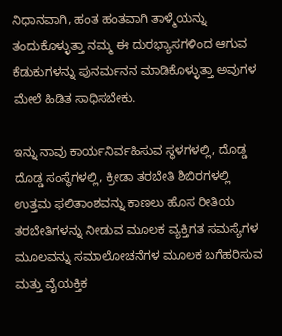ನಿಧಾನವಾಗಿ, ಹಂತ ಹಂತವಾಗಿ ತಾಳ್ಮೆಯನ್ನು ತಂದುಕೊಳ್ಳುತ್ತಾ ನಮ್ಮ ಈ ದುರಭ್ಯಾಸಗಳಿಂದ ಆಗುವ ಕೆಡುಕುಗಳನ್ನು ಪುನರ್ಮನನ ಮಾಡಿಕೊಳ್ಳುತ್ತಾ ಅವುಗಳ ಮೇಲೆ ಹಿಡಿತ ಸಾಧಿಸಬೇಕು.

ಇನ್ನು ನಾವು ಕಾರ್ಯನಿರ್ವಹಿಸುವ ಸ್ಥಳಗಳಲ್ಲಿ, ದೊಡ್ಡ ದೊಡ್ಡ ಸಂಸ್ಥೆಗಳಲ್ಲಿ, ಕ್ರೀಡಾ ತರಬೇತಿ ಶಿಬಿರಗಳಲ್ಲಿ ಉತ್ತಮ ಫಲಿತಾಂಶವನ್ನು ಕಾಣಲು ಹೊಸ ರೀತಿಯ ತರಬೇತಿಗಳನ್ನು ನೀಡುವ ಮೂಲಕ ವ್ಯಕ್ತಿಗತ ಸಮಸ್ಯೆಗಳ ಮೂಲವನ್ನು ಸಮಾಲೋಚನೆಗಳ ಮೂಲಕ ಬಗೆಹರಿಸುವ ಮತ್ತು ವೈಯಕ್ತಿಕ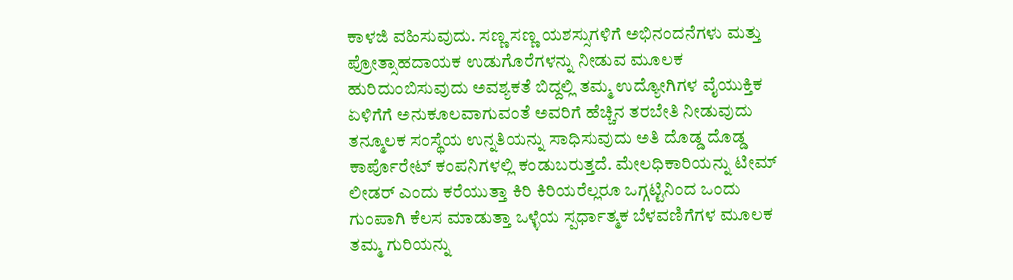ಕಾಳಜಿ ವಹಿಸುವುದು. ಸಣ್ಣ ಸಣ್ಣ ಯಶಸ್ಸುಗಳಿಗೆ ಅಭಿನಂದನೆಗಳು ಮತ್ತು ಪ್ರೋತ್ಸಾಹದಾಯಕ ಉಡುಗೊರೆಗಳನ್ನು ನೀಡುವ ಮೂಲಕ ಹುರಿದುಂಬಿಸುವುದು ಅವಶ್ಯಕತೆ ಬಿದ್ದಲ್ಲಿ ತಮ್ಮ ಉದ್ಯೋಗಿಗಳ ವೈಯುಕ್ತಿಕ ಏಳಿಗೆಗೆ ಅನುಕೂಲವಾಗುವಂತೆ ಅವರಿಗೆ ಹೆಚ್ಚಿನ ತರಬೇತಿ ನೀಡುವುದು ತನ್ಮೂಲಕ ಸಂಸ್ಥೆಯ ಉನ್ನತಿಯನ್ನು ಸಾಧಿಸುವುದು ಅತಿ ದೊಡ್ಡ ದೊಡ್ಡ ಕಾರ್ಪೊರೇಟ್ ಕಂಪನಿಗಳಲ್ಲಿ ಕಂಡುಬರುತ್ತದೆ. ಮೇಲಧಿಕಾರಿಯನ್ನು ಟೀಮ್ ಲೀಡರ್ ಎಂದು ಕರೆಯುತ್ತಾ ಕಿರಿ ಕಿರಿಯರೆಲ್ಲರೂ ಒಗ್ಗಟ್ಟಿನಿಂದ ಒಂದು ಗುಂಪಾಗಿ ಕೆಲಸ ಮಾಡುತ್ತಾ ಒಳ್ಳೆಯ ಸ್ಪರ್ಧಾತ್ಮಕ ಬೆಳವಣಿಗೆಗಳ ಮೂಲಕ ತಮ್ಮ ಗುರಿಯನ್ನು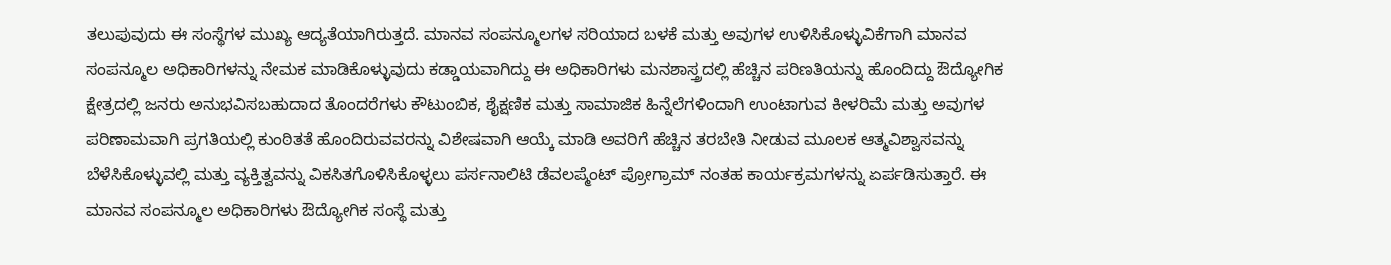ತಲುಪುವುದು ಈ ಸಂಸ್ಥೆಗಳ ಮುಖ್ಯ ಆದ್ಯತೆಯಾಗಿರುತ್ತದೆ. ಮಾನವ ಸಂಪನ್ಮೂಲಗಳ ಸರಿಯಾದ ಬಳಕೆ ಮತ್ತು ಅವುಗಳ ಉಳಿಸಿಕೊಳ್ಳುವಿಕೆಗಾಗಿ ಮಾನವ ಸಂಪನ್ಮೂಲ ಅಧಿಕಾರಿಗಳನ್ನು ನೇಮಕ ಮಾಡಿಕೊಳ್ಳುವುದು ಕಡ್ಡಾಯವಾಗಿದ್ದು ಈ ಅಧಿಕಾರಿಗಳು ಮನಶಾಸ್ತ್ರದಲ್ಲಿ ಹೆಚ್ಚಿನ ಪರಿಣತಿಯನ್ನು ಹೊಂದಿದ್ದು ಔದ್ಯೋಗಿಕ ಕ್ಷೇತ್ರದಲ್ಲಿ ಜನರು ಅನುಭವಿಸಬಹುದಾದ ತೊಂದರೆಗಳು ಕೌಟುಂಬಿಕ, ಶೈಕ್ಷಣಿಕ ಮತ್ತು ಸಾಮಾಜಿಕ ಹಿನ್ನೆಲೆಗಳಿಂದಾಗಿ ಉಂಟಾಗುವ ಕೀಳರಿಮೆ ಮತ್ತು ಅವುಗಳ ಪರಿಣಾಮವಾಗಿ ಪ್ರಗತಿಯಲ್ಲಿ ಕುಂಠಿತತೆ ಹೊಂದಿರುವವರನ್ನು ವಿಶೇಷವಾಗಿ ಆಯ್ಕೆ ಮಾಡಿ ಅವರಿಗೆ ಹೆಚ್ಚಿನ ತರಬೇತಿ ನೀಡುವ ಮೂಲಕ ಆತ್ಮವಿಶ್ವಾಸವನ್ನು ಬೆಳೆಸಿಕೊಳ್ಳುವಲ್ಲಿ ಮತ್ತು ವ್ಯಕ್ತಿತ್ವವನ್ನು ವಿಕಸಿತಗೊಳಿಸಿಕೊಳ್ಳಲು ಪರ್ಸನಾಲಿಟಿ ಡೆವಲಪ್ಮೆಂಟ್ ಪ್ರೋಗ್ರಾಮ್ ನಂತಹ ಕಾರ್ಯಕ್ರಮಗಳನ್ನು ಏರ್ಪಡಿಸುತ್ತಾರೆ. ಈ ಮಾನವ ಸಂಪನ್ಮೂಲ ಅಧಿಕಾರಿಗಳು ಔದ್ಯೋಗಿಕ ಸಂಸ್ಥೆ ಮತ್ತು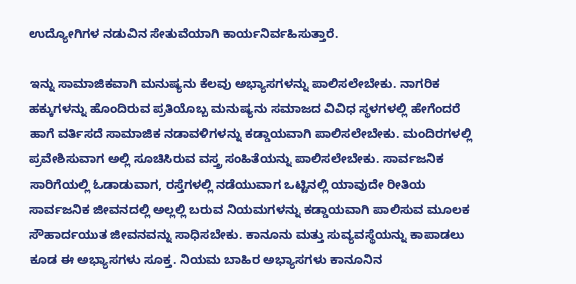ಉದ್ಯೋಗಿಗಳ ನಡುವಿನ ಸೇತುವೆಯಾಗಿ ಕಾರ್ಯನಿರ್ವಹಿಸುತ್ತಾರೆ.

ಇನ್ನು ಸಾಮಾಜಿಕವಾಗಿ ಮನುಷ್ಯನು ಕೆಲವು ಅಭ್ಯಾಸಗಳನ್ನು ಪಾಲಿಸಲೇಬೇಕು. ನಾಗರಿಕ ಹಕ್ಕುಗಳನ್ನು ಹೊಂದಿರುವ ಪ್ರತಿಯೊಬ್ಬ ಮನುಷ್ಯನು ಸಮಾಜದ ವಿವಿಧ ಸ್ಥಳಗಳಲ್ಲಿ ಹೇಗೆಂದರೆ ಹಾಗೆ ವರ್ತಿಸದೆ ಸಾಮಾಜಿಕ ನಡಾವಳಿಗಳನ್ನು ಕಡ್ಡಾಯವಾಗಿ ಪಾಲಿಸಲೇಬೇಕು. ಮಂದಿರಗಳಲ್ಲಿ ಪ್ರವೇಶಿಸುವಾಗ ಅಲ್ಲಿ ಸೂಚಿಸಿರುವ ವಸ್ತ್ರ ಸಂಹಿತೆಯನ್ನು ಪಾಲಿಸಲೇಬೇಕು. ಸಾರ್ವಜನಿಕ ಸಾರಿಗೆಯಲ್ಲಿ ಓಡಾಡುವಾಗ, ರಸ್ತೆಗಳಲ್ಲಿ ನಡೆಯುವಾಗ ಒಟ್ಟಿನಲ್ಲಿ ಯಾವುದೇ ರೀತಿಯ ಸಾರ್ವಜನಿಕ ಜೀವನದಲ್ಲಿ ಅಲ್ಲಲ್ಲಿ ಬರುವ ನಿಯಮಗಳನ್ನು ಕಡ್ಡಾಯವಾಗಿ ಪಾಲಿಸುವ ಮೂಲಕ ಸೌಹಾರ್ದಯುತ ಜೀವನವನ್ನು ಸಾಧಿಸಬೇಕು. ಕಾನೂನು ಮತ್ತು ಸುವ್ಯವಸ್ಥೆಯನ್ನು ಕಾಪಾಡಲು ಕೂಡ ಈ ಅಭ್ಯಾಸಗಳು ಸೂಕ್ತ. ನಿಯಮ ಬಾಹಿರ ಅಭ್ಯಾಸಗಳು ಕಾನೂನಿನ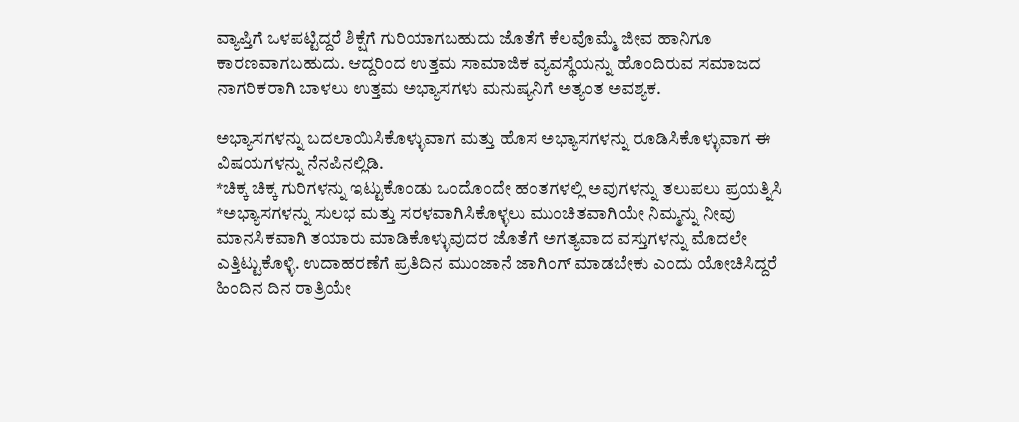ವ್ಯಾಪ್ತಿಗೆ ಒಳಪಟ್ಟಿದ್ದರೆ ಶಿಕ್ಷೆಗೆ ಗುರಿಯಾಗಬಹುದು ಜೊತೆಗೆ ಕೆಲವೊಮ್ಮೆ ಜೀವ ಹಾನಿಗೂ ಕಾರಣವಾಗಬಹುದು. ಆದ್ದರಿಂದ ಉತ್ತಮ ಸಾಮಾಜಿಕ ವ್ಯವಸ್ಥೆಯನ್ನು ಹೊಂದಿರುವ ಸಮಾಜದ ನಾಗರಿಕರಾಗಿ ಬಾಳಲು ಉತ್ತಮ ಅಭ್ಯಾಸಗಳು ಮನುಷ್ಯನಿಗೆ ಅತ್ಯಂತ ಅವಶ್ಯಕ.

ಅಭ್ಯಾಸಗಳನ್ನು ಬದಲಾಯಿಸಿಕೊಳ್ಳುವಾಗ ಮತ್ತು ಹೊಸ ಅಭ್ಯಾಸಗಳನ್ನು ರೂಡಿಸಿಕೊಳ್ಳುವಾಗ ಈ ವಿಷಯಗಳನ್ನು ನೆನಪಿನಲ್ಲಿಡಿ.
*ಚಿಕ್ಕ ಚಿಕ್ಕ ಗುರಿಗಳನ್ನು ಇಟ್ಟುಕೊಂಡು ಒಂದೊಂದೇ ಹಂತಗಳಲ್ಲಿ ಅವುಗಳನ್ನು ತಲುಪಲು ಪ್ರಯತ್ನಿಸಿ
*ಅಭ್ಯಾಸಗಳನ್ನು ಸುಲಭ ಮತ್ತು ಸರಳವಾಗಿಸಿಕೊಳ್ಳಲು ಮುಂಚಿತವಾಗಿಯೇ ನಿಮ್ಮನ್ನು ನೀವು ಮಾನಸಿಕವಾಗಿ ತಯಾರು ಮಾಡಿಕೊಳ್ಳುವುದರ ಜೊತೆಗೆ ಅಗತ್ಯವಾದ ವಸ್ತುಗಳನ್ನು ಮೊದಲೇ ಎತ್ತಿಟ್ಟುಕೊಳ್ಳಿ. ಉದಾಹರಣೆಗೆ ಪ್ರತಿದಿನ ಮುಂಜಾನೆ ಜಾಗಿಂಗ್ ಮಾಡಬೇಕು ಎಂದು ಯೋಚಿಸಿದ್ದರೆ ಹಿಂದಿನ ದಿನ ರಾತ್ರಿಯೇ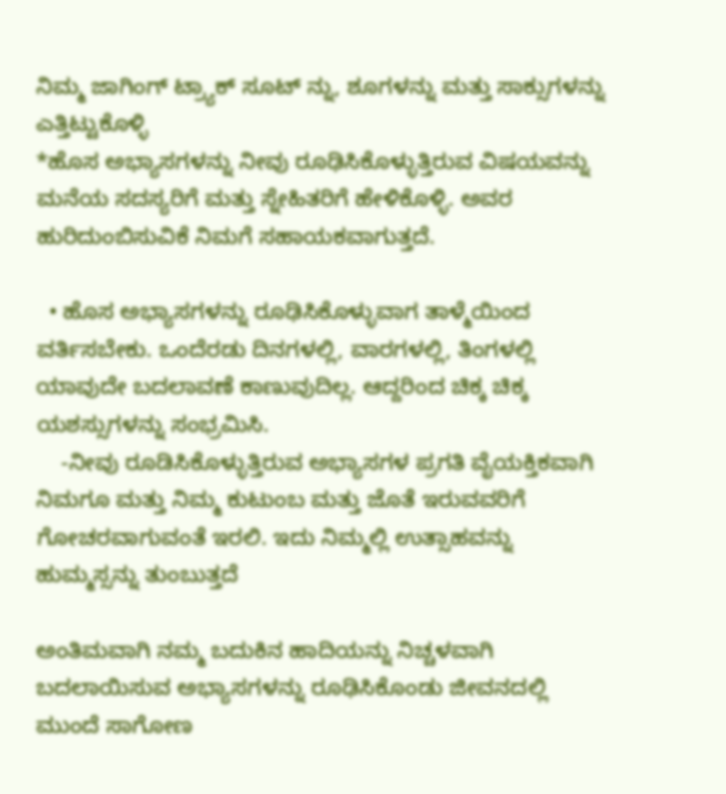ನಿಮ್ಮ ಜಾಗಿಂಗ್ ಟ್ರ್ಯಾಕ್ ಸೂಟ್ ನ್ನು, ಶೂಗಳನ್ನು ಮತ್ತು ಸಾಕ್ಸುಗಳನ್ನು ಎತ್ತಿಟ್ಟುಕೊಳ್ಳಿ
*ಹೊಸ ಅಭ್ಯಾಸಗಳನ್ನು ನೀವು ರೂಢಿಸಿಕೊಳ್ಳುತ್ತಿರುವ ವಿಷಯವನ್ನು ಮನೆಯ ಸದಸ್ಯರಿಗೆ ಮತ್ತು ಸ್ನೇಹಿತರಿಗೆ ಹೇಳಿಕೊಳ್ಳಿ. ಅವರ ಹುರಿದುಂಬಿಸುವಿಕೆ ನಿಮಗೆ ಸಹಾಯಕವಾಗುತ್ತದೆ.

  • ಹೊಸ ಅಭ್ಯಾಸಗಳನ್ನು ರೂಢಿಸಿಕೊಳ್ಳುವಾಗ ತಾಳ್ಮೆಯಿಂದ ವರ್ತಿಸಬೇಕು. ಒಂದೆರಡು ದಿನಗಳಲ್ಲಿ, ವಾರಗಳಲ್ಲಿ, ತಿಂಗಳಲ್ಲಿ ಯಾವುದೇ ಬದಲಾವಣೆ ಕಾಣುವುದಿಲ್ಲ. ಆದ್ದರಿಂದ ಚಿಕ್ಕ ಚಿಕ್ಕ ಯಶಸ್ಸುಗಳನ್ನು ಸಂಭ್ರಮಿಸಿ.
    -ನೀವು ರೂಡಿಸಿಕೊಳ್ಳುತ್ತಿರುವ ಅಭ್ಯಾಸಗಳ ಪ್ರಗತಿ ವೈಯಕ್ತಿಕವಾಗಿ ನಿಮಗೂ ಮತ್ತು ನಿಮ್ಮ ಕುಟುಂಬ ಮತ್ತು ಜೊತೆ ಇರುವವರಿಗೆ ಗೋಚರವಾಗುವಂತೆ ಇರಲಿ. ಇದು ನಿಮ್ಮಲ್ಲಿ ಉತ್ಸಾಹವನ್ನು ಹುಮ್ಮಸ್ಸನ್ನು ತುಂಬುತ್ತದೆ

ಅಂತಿಮವಾಗಿ ನಮ್ಮ ಬದುಕಿನ ಹಾದಿಯನ್ನು ನಿಚ್ಚಳವಾಗಿ ಬದಲಾಯಿಸುವ ಅಭ್ಯಾಸಗಳನ್ನು ರೂಢಿಸಿಕೊಂಡು ಜೀವನದಲ್ಲಿ ಮುಂದೆ ಸಾಗೋಣ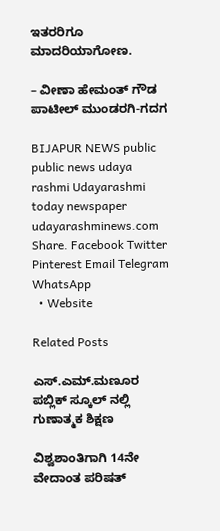ಇತರರಿಗೂ ಮಾದರಿಯಾಗೋಣ.

– ವೀಣಾ ಹೇಮಂತ್ ಗೌಡ ಪಾಟೀಲ್ ಮುಂಡರಗಿ-ಗದಗ

BIJAPUR NEWS public public news udaya rashmi Udayarashmi today newspaper udayarashminews.com
Share. Facebook Twitter Pinterest Email Telegram WhatsApp
  • Website

Related Posts

ಎಸ್.ಎಮ್.ಮಣೂರ ಪಬ್ಲಿಕ್ ಸ್ಕೂಲ್ ನಲ್ಲಿ ಗುಣಾತ್ಮಕ ಶಿಕ್ಷಣ

ವಿಶ್ವಶಾಂತಿಗಾಗಿ 14ನೇ ವೇದಾಂತ ಪರಿಷತ್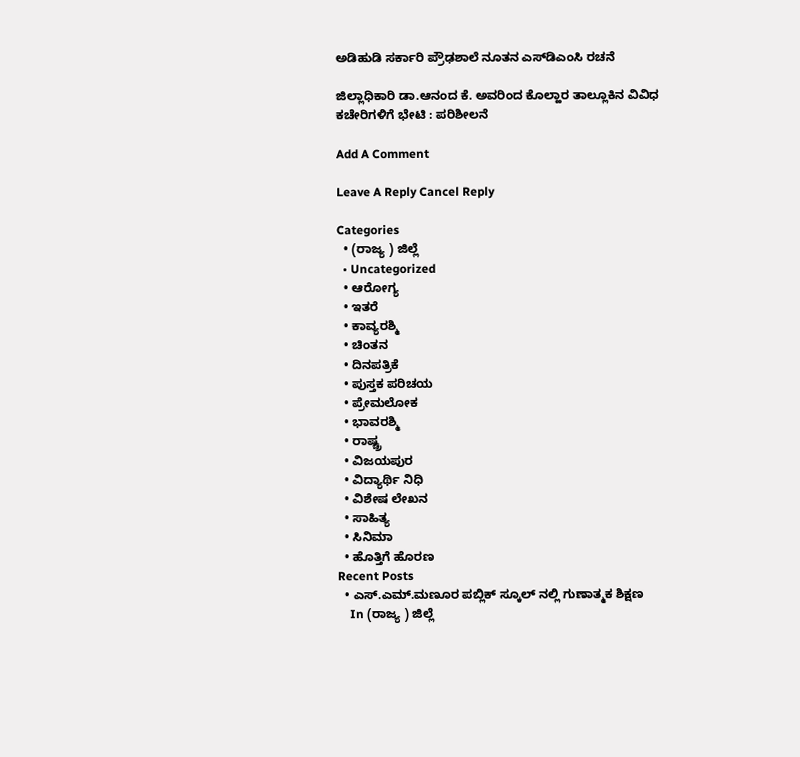ಅಡಿಹುಡಿ ಸರ್ಕಾರಿ ಪ್ರೌಢಶಾಲೆ ನೂತನ ಎಸ್‌ಡಿಎಂಸಿ ರಚನೆ

ಜಿಲ್ಲಾಧಿಕಾರಿ ಡಾ.ಆನಂದ ಕೆ. ಅವರಿಂದ ಕೊಲ್ಹಾರ ತಾಲ್ಲೂಕಿನ ವಿವಿಧ ಕಚೇರಿಗಳಿಗೆ ಭೇಟಿ : ಪರಿಶೀಲನೆ

Add A Comment

Leave A Reply Cancel Reply

Categories
  • (ರಾಜ್ಯ ) ಜಿಲ್ಲೆ
  • Uncategorized
  • ಆರೋಗ್ಯ
  • ಇತರೆ
  • ಕಾವ್ಯರಶ್ಮಿ
  • ಚಿಂತನ
  • ದಿನಪತ್ರಿಕೆ
  • ಪುಸ್ತಕ ಪರಿಚಯ
  • ಪ್ರೇಮಲೋಕ
  • ಭಾವರಶ್ಮಿ
  • ರಾಷ್ಚ್ರ
  • ವಿಜಯಪುರ
  • ವಿದ್ಯಾರ್ಥಿ ನಿಧಿ
  • ವಿಶೇಷ ಲೇಖನ
  • ಸಾಹಿತ್ಯ
  • ಸಿನಿಮಾ
  • ಹೊತ್ತಿಗೆ ಹೊರಣ
Recent Posts
  • ಎಸ್.ಎಮ್.ಮಣೂರ ಪಬ್ಲಿಕ್ ಸ್ಕೂಲ್ ನಲ್ಲಿ ಗುಣಾತ್ಮಕ ಶಿಕ್ಷಣ
    In (ರಾಜ್ಯ ) ಜಿಲ್ಲೆ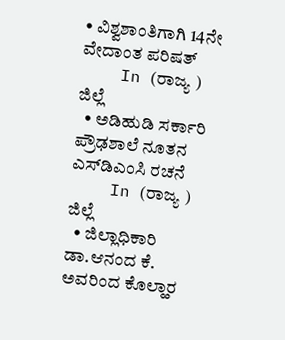• ವಿಶ್ವಶಾಂತಿಗಾಗಿ 14ನೇ ವೇದಾಂತ ಪರಿಷತ್
    In (ರಾಜ್ಯ ) ಜಿಲ್ಲೆ
  • ಅಡಿಹುಡಿ ಸರ್ಕಾರಿ ಪ್ರೌಢಶಾಲೆ ನೂತನ ಎಸ್‌ಡಿಎಂಸಿ ರಚನೆ
    In (ರಾಜ್ಯ ) ಜಿಲ್ಲೆ
  • ಜಿಲ್ಲಾಧಿಕಾರಿ ಡಾ.ಆನಂದ ಕೆ. ಅವರಿಂದ ಕೊಲ್ಹಾರ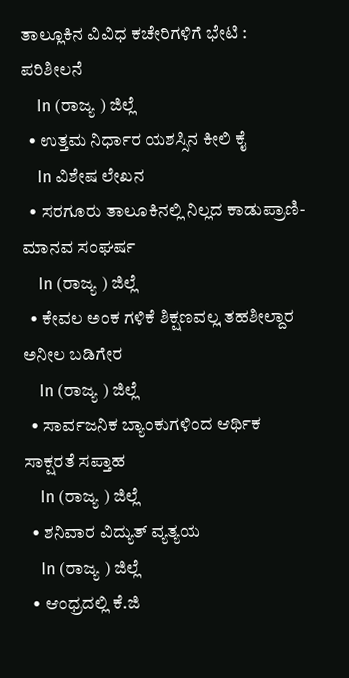ತಾಲ್ಲೂಕಿನ ವಿವಿಧ ಕಚೇರಿಗಳಿಗೆ ಭೇಟಿ : ಪರಿಶೀಲನೆ
    In (ರಾಜ್ಯ ) ಜಿಲ್ಲೆ
  • ಉತ್ತಮ ನಿರ್ಧಾರ ಯಶಸ್ಸಿನ ಕೀಲಿ ಕೈ
    In ವಿಶೇಷ ಲೇಖನ
  • ಸರಗೂರು ತಾಲೂಕಿನಲ್ಲಿ ನಿಲ್ಲದ ಕಾಡುಪ್ರಾಣಿ-ಮಾನವ ಸಂಘರ್ಷ
    In (ರಾಜ್ಯ ) ಜಿಲ್ಲೆ
  • ಕೇವಲ ಅಂಕ ಗಳಿಕೆ ಶಿಕ್ಷಣವಲ್ಲˌ ತಹಶೀಲ್ದಾರ ಅನೀಲ ಬಡಿಗೇರ
    In (ರಾಜ್ಯ ) ಜಿಲ್ಲೆ
  • ಸಾರ್ವಜನಿಕ ಬ್ಯಾಂಕುಗಳಿಂದ ಆರ್ಥಿಕ ಸಾಕ್ಷರತೆ ಸಪ್ತಾಹ
    In (ರಾಜ್ಯ ) ಜಿಲ್ಲೆ
  • ಶನಿವಾರ ವಿದ್ಯುತ್ ವ್ಯತ್ಯಯ
    In (ರಾಜ್ಯ ) ಜಿಲ್ಲೆ
  • ಆಂಧ್ರದಲ್ಲಿ ಕೆ.ಜಿ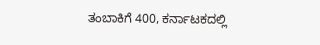ತಂಬಾಕಿಗೆ 400, ಕರ್ನಾಟಕದಲ್ಲಿ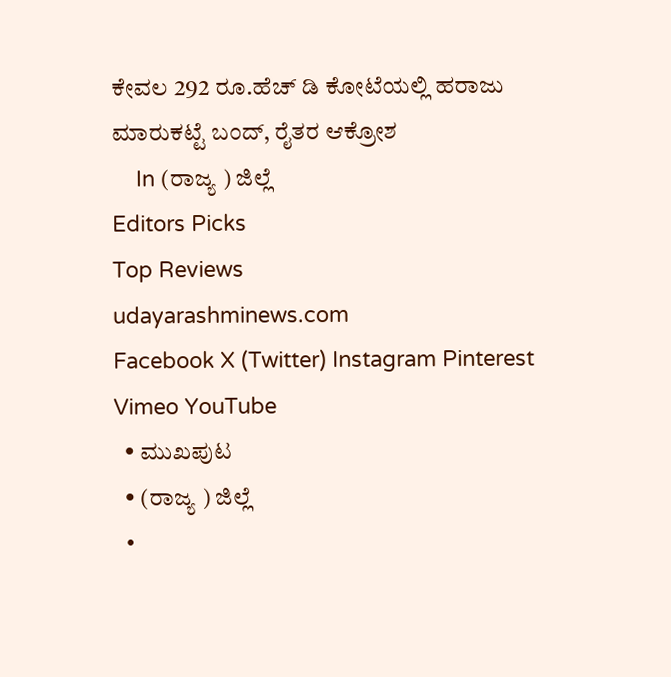ಕೇವಲ 292 ರೂ.ಹೆಚ್ ಡಿ ಕೋಟೆಯಲ್ಲಿ ಹರಾಜು ಮಾರುಕಟ್ಟೆ ಬಂದ್, ರೈತರ ಆಕ್ರೋಶ
    In (ರಾಜ್ಯ ) ಜಿಲ್ಲೆ
Editors Picks
Top Reviews
udayarashminews.com
Facebook X (Twitter) Instagram Pinterest Vimeo YouTube
  • ಮುಖಪುಟ
  • (ರಾಜ್ಯ ) ಜಿಲ್ಲೆ
  •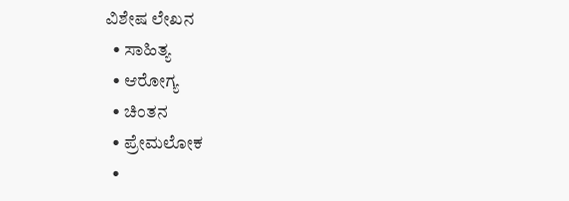ವಿಶೇಷ ಲೇಖನ
  • ಸಾಹಿತ್ಯ
  • ಆರೋಗ್ಯ
  • ಚಿಂತನ
  • ಪ್ರೇಮಲೋಕ
  •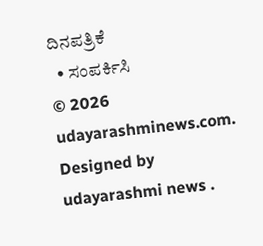ದಿನಪತ್ರಿಕೆ
  • ಸಂಪರ್ಕಿಸಿ
© 2026 udayarashminews.com. Designed by udayarashmi news .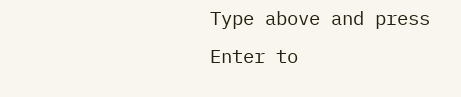Type above and press Enter to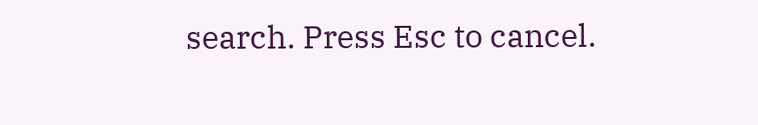search. Press Esc to cancel.